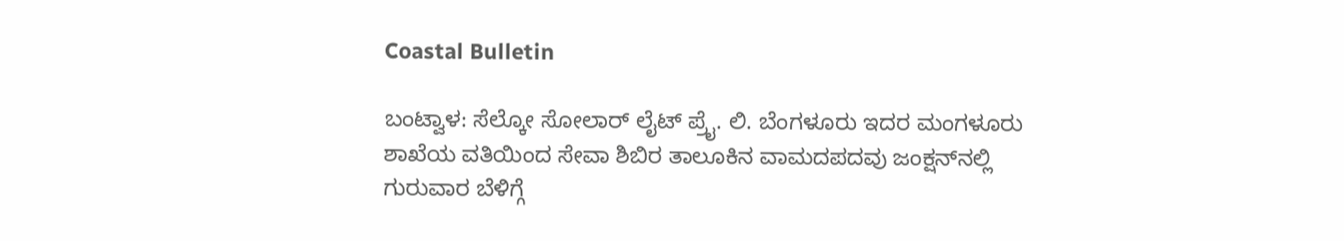Coastal Bulletin

ಬಂಟ್ವಾಳ: ಸೆಲ್ಕೋ ಸೋಲಾರ್ ಲೈಟ್ ಪ್ರೈ. ಲಿ. ಬೆಂಗಳೂರು ಇದರ ಮಂಗಳೂರು ಶಾಖೆಯ ವತಿಯಿಂದ ಸೇವಾ ಶಿಬಿರ ತಾಲೂಕಿನ ವಾಮದಪದವು ಜಂಕ್ಷನ್‌ನಲ್ಲಿ ಗುರುವಾರ ಬೆಳಿಗ್ಗೆ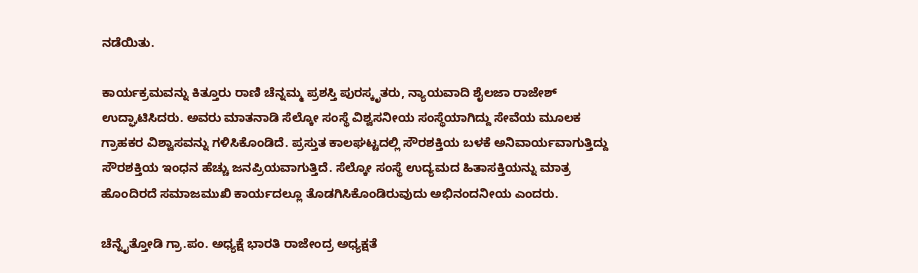ನಡೆಯಿತು.

ಕಾರ್ಯಕ್ರಮವನ್ನು ಕಿತ್ತೂರು ರಾಣಿ ಚೆನ್ನಮ್ಮ ಪ್ರಶಸ್ತಿ ಪುರಸ್ಕೃತರು, ನ್ಯಾಯವಾದಿ ಶೈಲಜಾ ರಾಜೇಶ್ ಉದ್ಘಾಟಿಸಿದರು. ಅವರು ಮಾತನಾಡಿ ಸೆಲ್ಕೋ ಸಂಸ್ಥೆ ವಿಶ್ವಸನೀಯ ಸಂಸ್ಥೆಯಾಗಿದ್ದು ಸೇವೆಯ ಮೂಲಕ ಗ್ರಾಹಕರ ವಿಶ್ವಾಸವನ್ನು ಗಳಿಸಿಕೊಂಡಿದೆ. ಪ್ರಸ್ತುತ ಕಾಲಘಟ್ಟದಲ್ಲಿ ಸೌರಶಕ್ತಿಯ ಬಳಕೆ ಅನಿವಾರ್ಯವಾಗುತ್ತಿದ್ದು ಸೌರಶಕ್ತಿಯ ಇಂಧನ ಹೆಚ್ಚು ಜನಪ್ರಿಯವಾಗುತ್ತಿದೆ. ಸೆಲ್ಕೋ ಸಂಸ್ಥೆ ಉದ್ಯಮದ ಹಿತಾಸಕ್ತಿಯನ್ನು ಮಾತ್ರ ಹೊಂದಿರದೆ ಸಮಾಜಮುಖಿ ಕಾರ್ಯದಲ್ಲೂ ತೊಡಗಿಸಿಕೊಂಡಿರುವುದು ಅಭಿನಂದನೀಯ ಎಂದರು.

ಚೆನ್ನೈತ್ತೋಡಿ ಗ್ರಾ.ಪಂ. ಅಧ್ಯಕ್ಷೆ ಭಾರತಿ ರಾಜೇಂದ್ರ ಅಧ್ಯಕ್ಷತೆ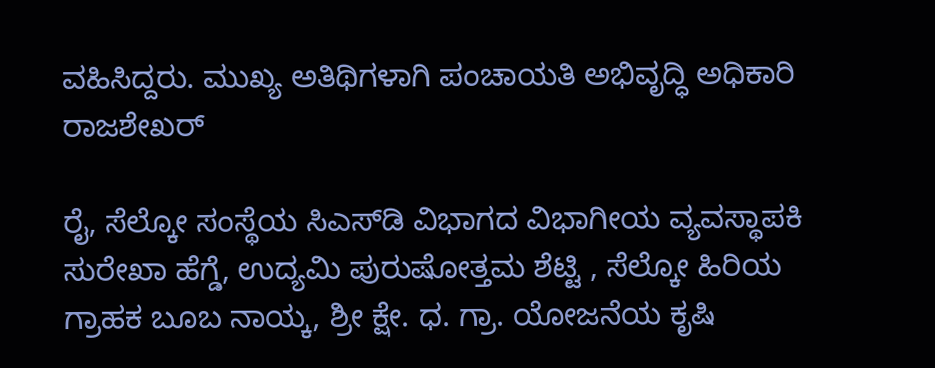ವಹಿಸಿದ್ದರು. ಮುಖ್ಯ ಅತಿಥಿಗಳಾಗಿ ಪಂಚಾಯತಿ ಅಭಿವೃದ್ಧಿ ಅಧಿಕಾರಿ ರಾಜಶೇಖರ್

ರೈ, ಸೆಲ್ಕೋ ಸಂಸ್ಥೆಯ ಸಿಎಸ್‌ಡಿ ವಿಭಾಗದ ವಿಭಾಗೀಯ ವ್ಯವಸ್ಥಾಪಕಿ ಸುರೇಖಾ ಹೆಗ್ಡೆ, ಉದ್ಯಮಿ ಪುರುಷೋತ್ತಮ ಶೆಟ್ಟಿ , ಸೆಲ್ಕೋ ಹಿರಿಯ ಗ್ರಾಹಕ ಬೂಬ ನಾಯ್ಕ, ಶ್ರೀ ಕ್ಷೇ. ಧ. ಗ್ರಾ. ಯೋಜನೆಯ ಕೃಷಿ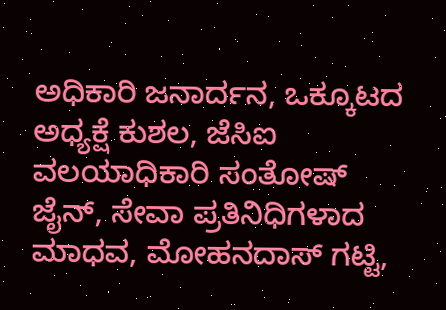ಅಧಿಕಾರಿ ಜನಾರ್ದನ, ಒಕ್ಕೂಟದ ಅಧ್ಯಕ್ಷೆ ಕುಶಲ, ಜೆಸಿಐ ವಲಯಾಧಿಕಾರಿ ಸಂತೋಷ್ ಜೈನ್, ಸೇವಾ ಪ್ರತಿನಿಧಿಗಳಾದ ಮಾಧವ, ಮೋಹನದಾಸ್ ಗಟ್ಟಿ,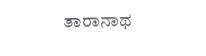ತಾರಾನಾಥ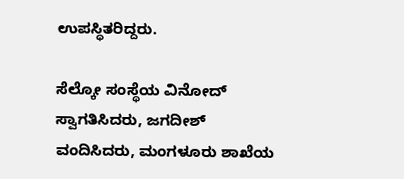ಉಪಸ್ಥಿತರಿದ್ದರು.

ಸೆಲ್ಕೋ ಸಂಸ್ಥೆಯ ವಿನೋದ್ ಸ್ವಾಗತಿಸಿದರು, ಜಗದೀಶ್ ವಂದಿಸಿದರು, ಮಂಗಳೂರು ಶಾಖೆಯ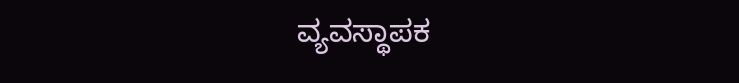ವ್ಯವಸ್ಥಾಪಕ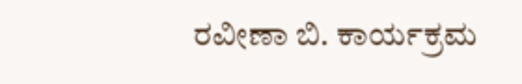ರವೀಣಾ ಬಿ. ಕಾರ್ಯಕ್ರಮ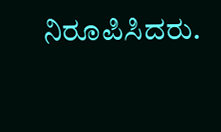ನಿರೂಪಿಸಿದರು.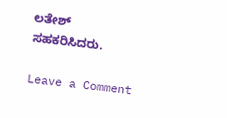ಲತೇಶ್ ಸಹಕರಿಸಿದರು.

Leave a Comment